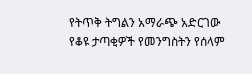የትጥቅ ትግልን አማራጭ አድርገው የቆዩ ታጣቂዎች የመንግስትን የሰላም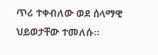ጥሪ ተቀብለው ወደ ሰላማዊ ህይወታቸው ተመለሱ።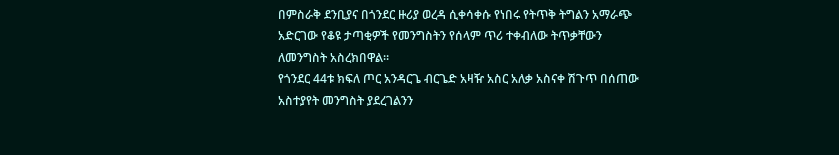በምስራቅ ደንቢያና በጎንደር ዙሪያ ወረዳ ሲቀሳቀሱ የነበሩ የትጥቅ ትግልን አማራጭ አድርገው የቆዩ ታጣቂዎች የመንግስትን የሰላም ጥሪ ተቀብለው ትጥቃቸውን ለመንግስት አስረክበዋል።
የጎንደር 44ቱ ክፍለ ጦር አንዳርጌ ብርጌድ አዛዥ አስር አለቃ አስናቀ ሽጉጥ በሰጠው አስተያየት መንግስት ያደረገልንን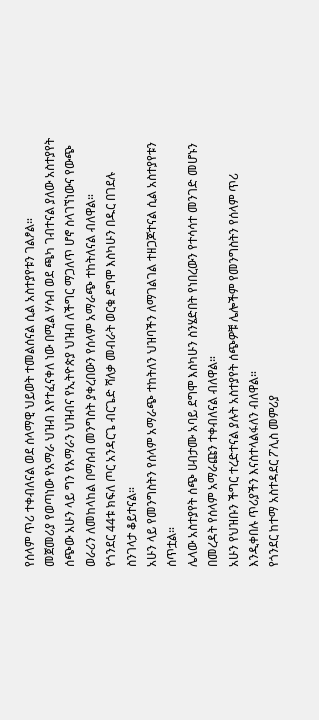የሰላም ጥሪ ተቀብለናል ወደ ሰላማዊ ህይወት ተመልሰናል ሲል አስተያየቱን ገልፆል።
መጀመሪያ የወጣነው የአማራ ህዝብ እየተፈናቀለ ነው በሚል ሃሳብ ወደ ጫካ ገብተናል ያለው አስተያየት ሰጭው አሁን ላይ ግን የአማራን ህዝብና የኢትዮጵያ ህዝብ ለችግር ማጋለጥ ሆኖ ስላገኘነውና የውጭ ወራሪን ለመከላከል በማሰብ መንግስት ያቀረበውን የሰላም አማራጭ ተከትለናል ብለዋል።
የጎንደር 44ቱ ክፍለ ጦር አንዳርጌ ብርጌድ ሻለቃ መብራት ወርቁ ደግሞ እስካሁን በዱር በገደሉ ስንገላታ ቆይተናል።
አሁን ላይ የመንግስትን የሰላም አማራጭ ተከትለን ህዝባችን ለማገልገል ተዘጋጆተናል ሲል አስተያየቱን ሰጥቷል።
ሌላው አስተያየት ሰጭ ሀብታሙ አባይ ደግሞ እስካሁን ስንሄድበት የነበረውን የተሳሳተ መንገድ መሆኑን በመረዳት የሰላም አማራጩን ተቀብለናል ብለዋል።
አሁን የህዝቡን ችግር ተረድተናል ያሉት አስተያየት ሰጭዎቹ ሌሎችም የመንግስትን የሰላም ጥሪ እንዲቀበሉ ጥሪያችን እናስተላልፋለን ብለዋል።
የጎንደር ከተማ አስተዳደር ፖሊስ መምሪያ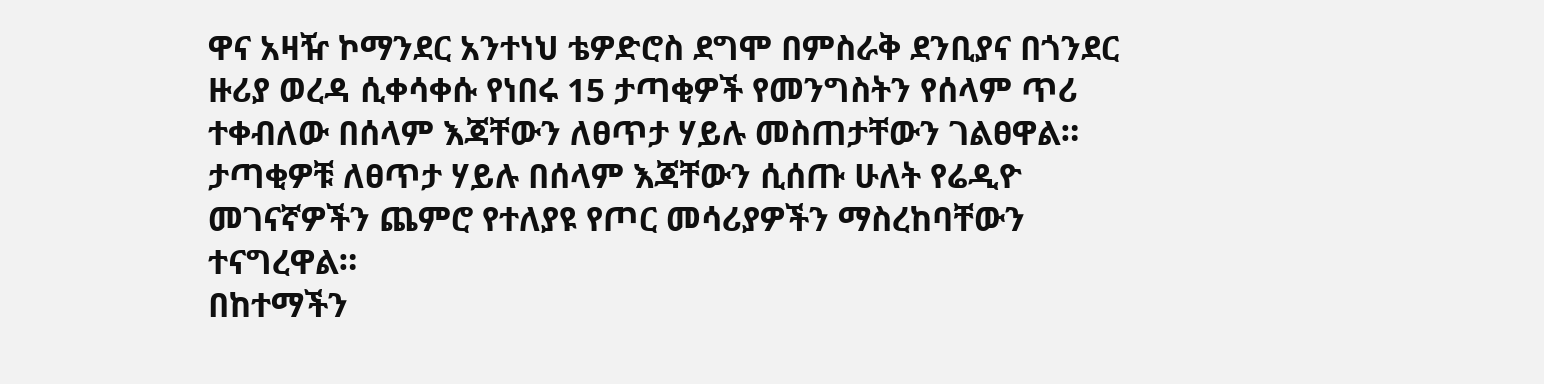ዋና አዛዥ ኮማንደር አንተነህ ቴዎድሮስ ደግሞ በምስራቅ ደንቢያና በጎንደር ዙሪያ ወረዳ ሲቀሳቀሱ የነበሩ 15 ታጣቂዎች የመንግስትን የሰላም ጥሪ ተቀብለው በሰላም እጃቸውን ለፀጥታ ሃይሉ መስጠታቸውን ገልፀዋል።
ታጣቂዎቹ ለፀጥታ ሃይሉ በሰላም እጃቸውን ሲሰጡ ሁለት የሬዲዮ መገናኛዎችን ጨምሮ የተለያዩ የጦር መሳሪያዎችን ማስረከባቸውን ተናግረዋል።
በከተማችን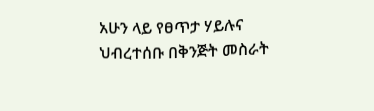አሁን ላይ የፀጥታ ሃይሉና ህብረተሰቡ በቅንጅት መስራት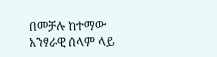በመቻሉ ከተማው አንፃራዊ ሰላም ላይ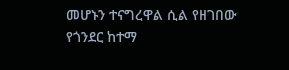መሆኑን ተናግረዋል ሲል የዘገበው የጎንደር ከተማ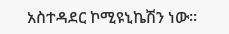አስተዳደር ኮሚዩኒኬሽን ነው።